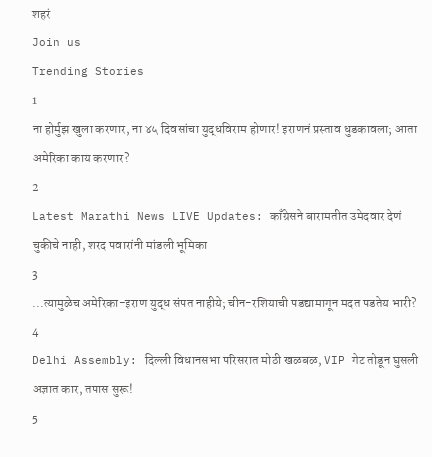शहरं
Join us
Trending Stories
1
ना होर्मुझ खुला करणार, ना ४५ दिवसांचा युद्धविराम होणार! इराणनं प्रस्ताव धुडकावला; आता अमेरिका काय करणार?
2
Latest Marathi News LIVE Updates: काँग्रेसने बारामतीत उमेदवार देणं चुकीचे नाही, शरद पवारांनी मांडली भूमिका
3
...त्यामुळेच अमेरिका-इराण युद्ध संपत नाहीये; चीन-रशियाची पडद्यामागून मदत पडतेय भारी?
4
Delhi Assembly: दिल्ली विधानसभा परिसरात मोठी खळबळ, VIP गेट तोडून घुसली अज्ञात कार, तपास सुरू!
5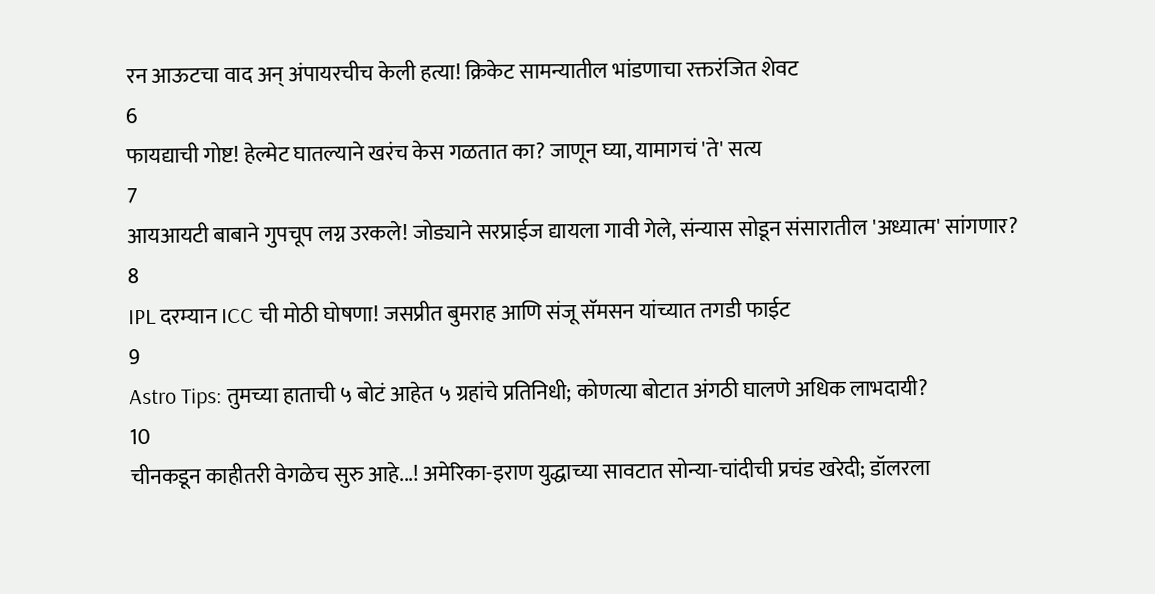रन आऊटचा वाद अन् अंपायरचीच केली हत्या! क्रिकेट सामन्यातील भांडणाचा रक्तरंजित शेवट
6
फायद्याची गोष्ट! हेल्मेट घातल्याने खरंच केस गळतात का? जाणून घ्या, यामागचं 'ते' सत्य
7
आयआयटी बाबाने गुपचूप लग्न उरकले! जोड्याने सरप्राईज द्यायला गावी गेले, संन्यास सोडून संसारातील 'अध्यात्म' सांगणार?
8
IPL दरम्यान ICC ची मोठी घोषणा! जसप्रीत बुमराह आणि संजू सॅमसन यांच्यात तगडी फाईट
9
Astro Tips: तुमच्या हाताची ५ बोटं आहेत ५ ग्रहांचे प्रतिनिधी; कोणत्या बोटात अंगठी घालणे अधिक लाभदायी?
10
चीनकडून काहीतरी वेगळेच सुरु आहे...! अमेरिका-इराण युद्धाच्या सावटात सोन्या-चांदीची प्रचंड खरेदी; डॉलरला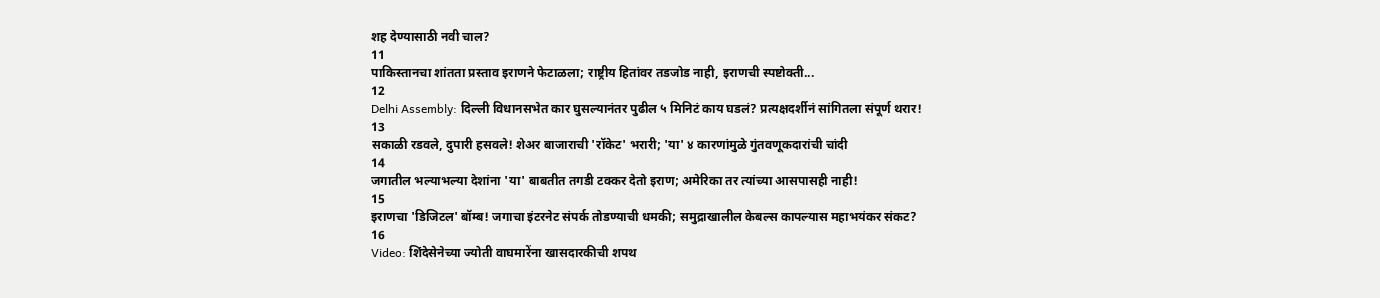शह देण्यासाठी नवी चाल?
11
पाकिस्तानचा शांतता प्रस्ताव इराणने फेटाळला; राष्ट्रीय हितांवर तडजोड नाही, इराणची स्पष्टोक्ती...
12
Delhi Assembly: दिल्ली विधानसभेत कार घुसल्यानंतर पुढील ५ मिनिटं काय घडलं? प्रत्यक्षदर्शीनं सांगितला संपूर्ण थरार!
13
सकाळी रडवले, दुपारी हसवले! शेअर बाजाराची 'रॉकेट' भरारी; 'या' ४ कारणांमुळे गुंतवणूकदारांची चांदी
14
जगातील भल्याभल्या देशांना 'या' बाबतीत तगडी टक्कर देतो इराण; अमेरिका तर त्यांच्या आसपासही नाही!
15
इराणचा 'डिजिटल' बॉम्ब! जगाचा इंटरनेट संपर्क तोडण्याची धमकी; समुद्राखालील केबल्स कापल्यास महाभयंकर संकट?
16
Video: शिंदेसेनेच्या ज्योती वाघमारेंना खासदारकीची शपथ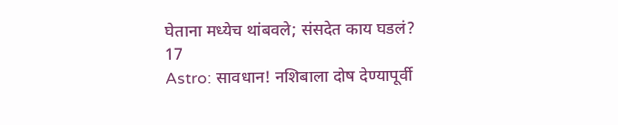घेताना मध्येच थांबवले; संसदेत काय घडलं?
17
Astro: सावधान! नशिबाला दोष देण्यापूर्वी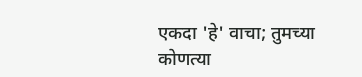एकदा 'हे' वाचा; तुमच्या कोणत्या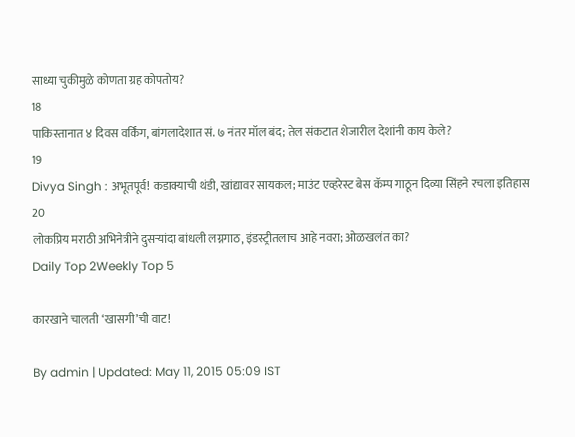साध्या चुकीमुळे कोणता ग्रह कोपतोय?
18
पाकिस्तानात ४ दिवस वर्किंग, बांगलादेशात सं. ७ नंतर मॉल बंद; तेल संकटात शेजारील देशांनी काय केले?
19
Divya Singh : अभूतपूर्व! कडाक्याची थंडी, खांद्यावर सायकल; माउंट एव्हरेस्ट बेस कॅम्प गाठून दिव्या सिंहने रचला इतिहास
20
लोकप्रिय मराठी अभिनेत्रीने दुसऱ्यांदा बांधली लग्नगाठ, इंडस्ट्रीतलाच आहे नवरा; ओळखलंत का?
Daily Top 2Weekly Top 5

कारखाने चालती ‘खासगी’ची वाट!

By admin | Updated: May 11, 2015 05:09 IST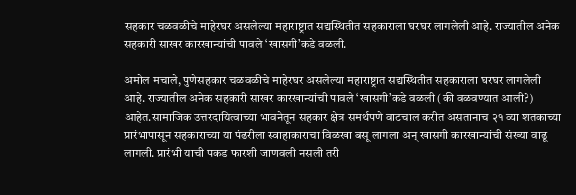सहकार चळवळीचे माहेरघर असलेल्या महाराष्ट्रात सद्यस्थितीत सहकाराला घरघर लागलेली आहे. राज्यातील अनेक सहकारी साखर कारखान्यांची पावले ‘खासगी’कडे वळली.

अमोल मचाले, पुणेसहकार चळवळीचे माहेरघर असलेल्या महाराष्ट्रात सद्यस्थितीत सहकाराला घरघर लागलेली आहे. राज्यातील अनेक सहकारी साखर कारखान्यांची पावले ‘खासगी’कडे वळली (की वळवण्यात आली?) आहेत.सामाजिक उत्तरदायित्वाच्या भावनेतून सहकार क्षेत्र समर्थपणे वाटचाल करीत असतानाच २१ व्या शतकाच्या प्रारंभापासून सहकाराच्या या पंढरीला स्वाहाकाराचा विळखा बसू लागला अन् खासगी कारखान्यांची संख्या वाढू लागली. प्रारंभी याची पकड फारशी जाणवली नसली तरी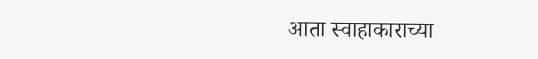आता स्वाहाकाराच्या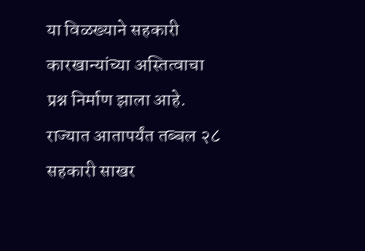या विळख्याने सहकारी कारखान्यांच्या अस्तित्वाचा प्रश्न निर्माण झाला आहे. राज्यात आतापर्यंत तब्बल २८ सहकारी साखर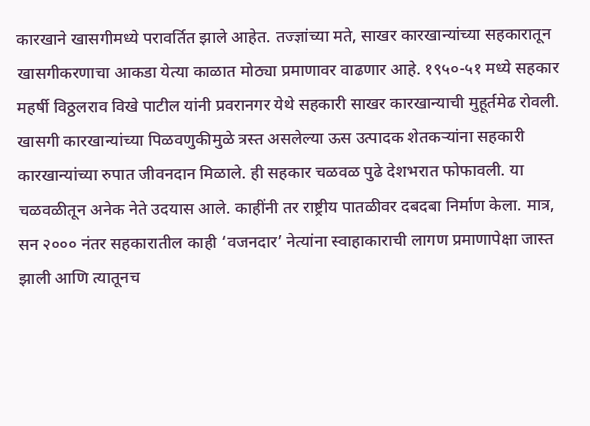कारखाने खासगीमध्ये परावर्तित झाले आहेत. तज्ज्ञांच्या मते, साखर कारखान्यांच्या सहकारातून खासगीकरणाचा आकडा येत्या काळात मोठ्या प्रमाणावर वाढणार आहे. १९५०-५१ मध्ये सहकार महर्षी विठ्ठलराव विखे पाटील यांनी प्रवरानगर येथे सहकारी साखर कारखान्याची मुहूर्तमेढ रोवली. खासगी कारखान्यांच्या पिळवणुकीमुळे त्रस्त असलेल्या ऊस उत्पादक शेतकऱ्यांना सहकारी कारखान्यांच्या रुपात जीवनदान मिळाले. ही सहकार चळवळ पुढे देशभरात फोफावली. या चळवळीतून अनेक नेते उदयास आले. काहींनी तर राष्ट्रीय पातळीवर दबदबा निर्माण केला. मात्र, सन २००० नंतर सहकारातील काही ‘वजनदार’ नेत्यांना स्वाहाकाराची लागण प्रमाणापेक्षा जास्त झाली आणि त्यातूनच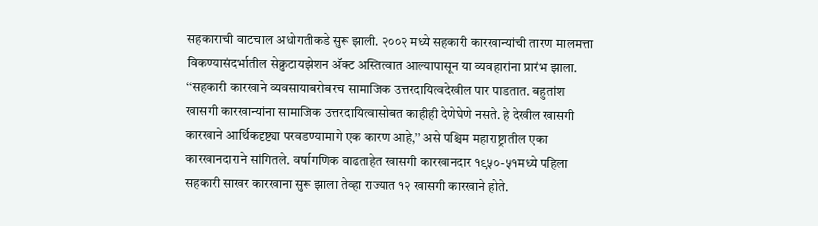सहकाराची वाटचाल अधोगतीकडे सुरू झाली. २००२ मध्ये सहकारी कारखान्यांची तारण मालमत्ता विकण्यासंदर्भातील सेक्रुटायझेशन अ‍ॅक्ट अस्तित्वात आल्यापासून या व्यवहारांना प्रारंभ झाला. ‘‘सहकारी कारखाने व्यवसायाबरोबरच सामाजिक उत्तरदायित्वदेखील पार पाडतात. बहुतांश खासगी कारखान्यांना सामाजिक उत्तरदायित्वासोबत काहीही देणेघेणे नसते. हे देखील खासगी कारखाने आर्थिकदृष्ट्या परवडण्यामागे एक कारण आहे,’’ असे पश्चिम महाराष्ट्रातील एका कारखानदाराने सांगितले. वर्षागणिक वाढताहेत खासगी कारखानदार १९५०-५१मध्ये पहिला सहकारी साखर कारखाना सुरू झाला तेव्हा राज्यात १२ खासगी कारखाने होते.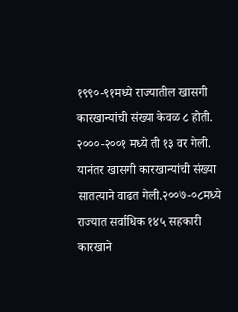१९९०-९१मध्ये राज्यातील खासगी कारखान्यांची संख्या केवळ ८ होती. २०००-२००१ मध्ये ती १३ वर गेली. यानंतर खासगी कारखान्यांची संख्या सातत्याने वाढत गेली.२००७-०८मध्ये राज्यात सर्वाधिक १४५ सहकारी कारखाने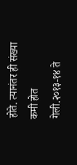होते. त्यानंतर ही संख्या कमी होत गेली.२०१३-१४ ते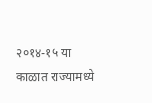२०१४-१५ या काळात राज्यामध्ये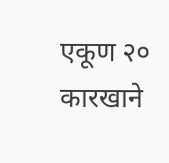एकूण २० कारखाने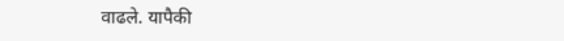वाढले. यापैकी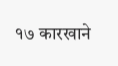१७ कारखाने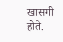खासगी होते.